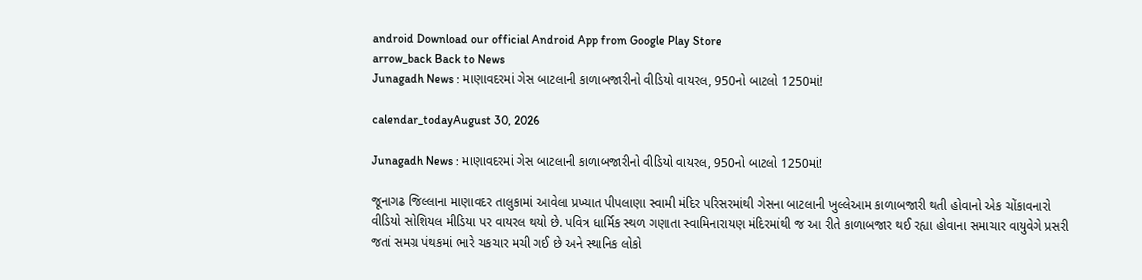android Download our official Android App from Google Play Store
arrow_back Back to News
Junagadh News : માણાવદરમાં ગેસ બાટલાની કાળાબજારીનો વીડિયો વાયરલ, 950નો બાટલો 1250માં!

calendar_todayAugust 30, 2026

Junagadh News : માણાવદરમાં ગેસ બાટલાની કાળાબજારીનો વીડિયો વાયરલ, 950નો બાટલો 1250માં!

જૂનાગઢ જિલ્લાના માણાવદર તાલુકામાં આવેલા પ્રખ્યાત પીપલાણા સ્વામી મંદિર પરિસરમાંથી ગેસના બાટલાની ખુલ્લેઆમ કાળાબજારી થતી હોવાનો એક ચોંકાવનારો વીડિયો સોશિયલ મીડિયા પર વાયરલ થયો છે. પવિત્ર ધાર્મિક સ્થળ ગણાતા સ્વામિનારાયણ મંદિરમાંથી જ આ રીતે કાળાબજાર થઈ રહ્યા હોવાના સમાચાર વાયુવેગે પ્રસરી જતાં સમગ્ર પંથકમાં ભારે ચકચાર મચી ગઈ છે અને સ્થાનિક લોકો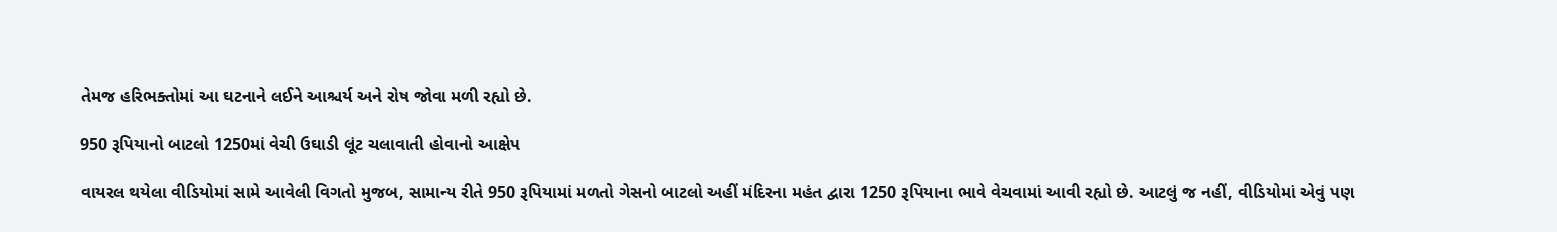તેમજ હરિભક્તોમાં આ ઘટનાને લઈને આશ્ચર્ય અને રોષ જોવા મળી રહ્યો છે.

950 રૂપિયાનો બાટલો 1250માં વેચી ઉઘાડી લૂંટ ચલાવાતી હોવાનો આક્ષેપ

વાયરલ થયેલા વીડિયોમાં સામે આવેલી વિગતો મુજબ, સામાન્ય રીતે 950 રૂપિયામાં મળતો ગેસનો બાટલો અહીં મંદિરના મહંત દ્વારા 1250 રૂપિયાના ભાવે વેચવામાં આવી રહ્યો છે. આટલું જ નહીં, વીડિયોમાં એવું પણ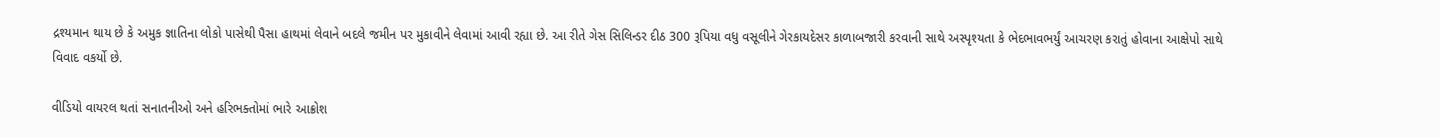દ્રશ્યમાન થાય છે કે અમુક જ્ઞાતિના લોકો પાસેથી પૈસા હાથમાં લેવાને બદલે જમીન પર મુકાવીને લેવામાં આવી રહ્યા છે. આ રીતે ગેસ સિલિન્ડર દીઠ 300 રૂપિયા વધુ વસૂલીને ગેરકાયદેસર કાળાબજારી કરવાની સાથે અસ્પૃશ્યતા કે ભેદભાવભર્યું આચરણ કરાતું હોવાના આક્ષેપો સાથે વિવાદ વકર્યો છે.

વીડિયો વાયરલ થતાં સનાતનીઓ અને હરિભક્તોમાં ભારે આક્રોશ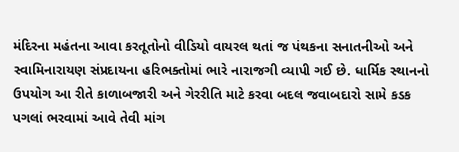મંદિરના મહંતના આવા કરતૂતોનો વીડિયો વાયરલ થતાં જ પંથકના સનાતનીઓ અને સ્વામિનારાયણ સંપ્રદાયના હરિભક્તોમાં ભારે નારાજગી વ્યાપી ગઈ છે. ધાર્મિક સ્થાનનો ઉપયોગ આ રીતે કાળાબજારી અને ગેરરીતિ માટે કરવા બદલ જવાબદારો સામે કડક પગલાં ભરવામાં આવે તેવી માંગ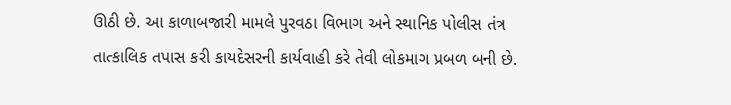ઊઠી છે. આ કાળાબજારી મામલે પુરવઠા વિભાગ અને સ્થાનિક પોલીસ તંત્ર તાત્કાલિક તપાસ કરી કાયદેસરની કાર્યવાહી કરે તેવી લોકમાગ પ્રબળ બની છે.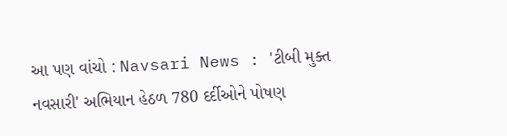આ પણ વાંચો : Navsari News : 'ટીબી મુક્ત નવસારી' અભિયાન હેઠળ 780 દર્દીઓને પોષણ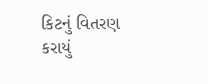કિટનું વિતરણ કરાયું